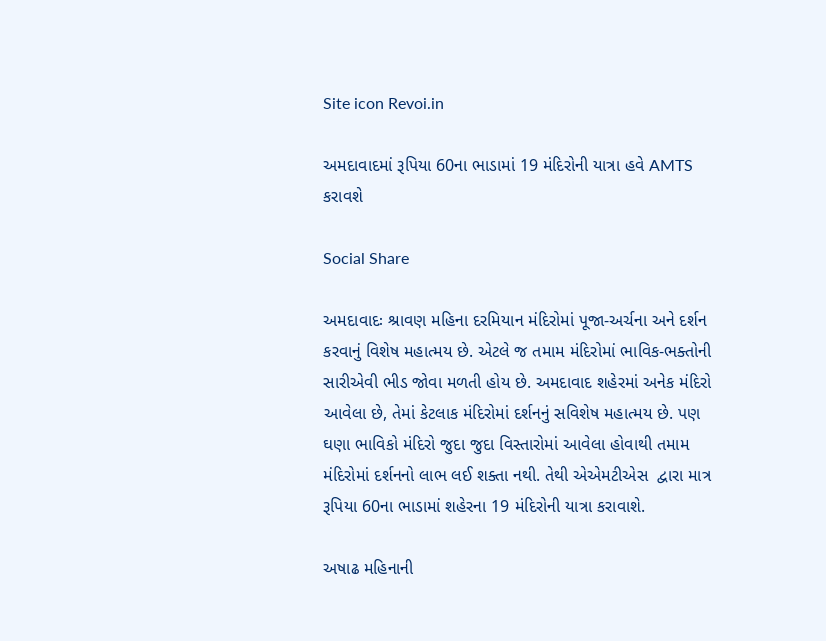Site icon Revoi.in

અમદાવાદમાં રૂપિયા 60ના ભાડામાં 19 મંદિરોની યાત્રા હવે AMTS કરાવશે

Social Share

અમદાવાદઃ શ્રાવણ મહિના દરમિયાન મંદિરોમાં પૂજા-અર્ચના અને દર્શન કરવાનું વિશેષ મહાત્મય છે. એટલે જ તમામ મંદિરોમાં ભાવિક-ભક્તોની સારીએવી ભીડ જોવા મળતી હોય છે. અમદાવાદ શહેરમાં અનેક મંદિરો આવેલા છે, તેમાં કેટલાક મંદિરોમાં દર્શનનું સવિશેષ મહાત્મય છે. પણ ઘણા ભાવિકો મંદિરો જુદા જુદા વિસ્તારોમાં આવેલા હોવાથી તમામ મંદિરોમાં દર્શનનો લાભ લઈ શક્તા નથી. તેથી એએમટીએસ  દ્વારા માત્ર રૂપિયા 60ના ભાડામાં શહેરના 19 મંદિરોની યાત્રા કરાવાશે.

અષાઢ મહિનાની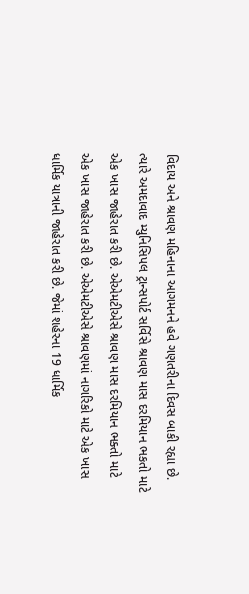વિદાય અને શ્રાવણ મહિનાના આગમનને હવે ગણતરીના દિવસ બાકી રહ્યા છે. ત્યારે અમદાવાદ મ્યુનિસિપલ ટ્રાન્સપોર્ટ સર્વિસે શ્રાવણ માસ દરમિયાન ભકતો માટે એક ખાસ જાહેરાત કરી છે. એએમટીએસે શ્રાવણ માસ દરમિયાન ભક્તો માટે એક ખાસ જાહેરાત કરી છે. એએમટીએસે શ્રાવણમાં નાગરિકો માટે એક ખાસ ધાર્મિક યાત્રાની જાહેરાત કરી છે. જેમાં શહેરના 19 ધાર્મિક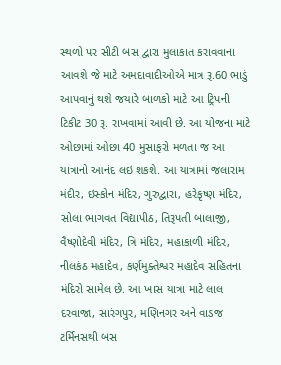સ્થળો પર સીટી બસ દ્વારા મુલાકાત કરાવવાના આવશે જે માટે અમદાવાદીઓએ માત્ર રૂ.60 ભાડું આપવાનું થશે જયારે બાળકો માટે આ ટ્રિપની ટિકીટ 30 રૂ. રાખવામાં આવી છે. આ યોજના માટે ઓછામાં ઓછા 40 મુસાફરો મળતા જ આ યાત્રાનો આનંદ લઇ શકશે. આ યાત્રામાં જલારામ મંદીર, ઇસ્કોન મંદિર, ગુરુદ્વારા, હરેકૃષ્ણ મંદિર, સોલા ભાગવત વિદ્યાપીઠ, તિરૂપતી બાલાજી, વૈષ્ણોદેવી મંદિર, ત્રિ મંદિર, મહાકાળી મંદિર, નીલકંઠ મહાદેવ, કર્ણમુક્તેશ્વર મહાદેવ સહિતના મંદિરો સામેલ છે. આ ખાસ યાત્રા માટે લાલ દરવાજા, સારંગપુર, મણિનગર અને વાડજ ટર્મિનસથી બસ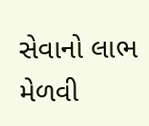સેવાનો લાભ મેળવી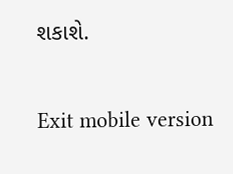શકાશે.

Exit mobile version